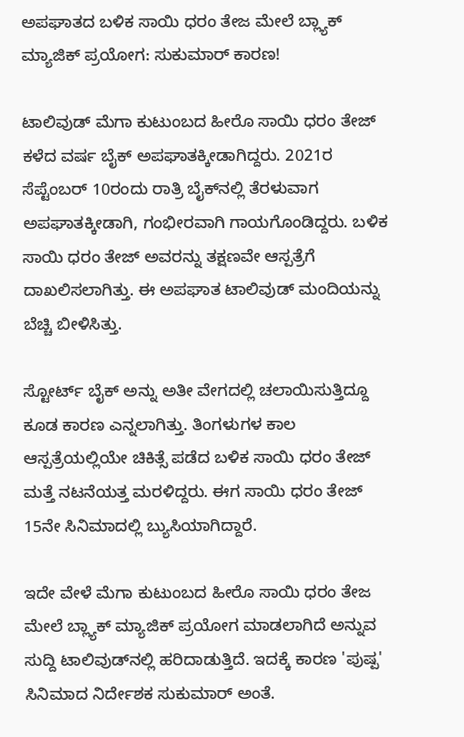ಅಪಘಾತದ ಬಳಿಕ ಸಾಯಿ ಧರಂ ತೇಜ ಮೇಲೆ ಬ್ಲ್ಯಾಕ್ ಮ್ಯಾಜಿಕ್ ಪ್ರಯೋಗ: ಸುಕುಮಾರ್ ಕಾರಣ!

ಟಾಲಿವುಡ್‌ ಮೆಗಾ ಕುಟುಂಬದ ಹೀರೊ ಸಾಯಿ ಧರಂ ತೇಜ್ ಕಳೆದ ವರ್ಷ ಬೈಕ್ ಅಪಘಾತಕ್ಕೀಡಾಗಿದ್ದರು. 2021ರ ಸೆಪ್ಟೆಂಬರ್ 10ರಂದು ರಾತ್ರಿ ಬೈಕ್‌ನಲ್ಲಿ ತೆರಳುವಾಗ ಅಪಘಾತಕ್ಕೀಡಾಗಿ, ಗಂಭೀರವಾಗಿ ಗಾಯಗೊಂಡಿದ್ದರು. ಬಳಿಕ ಸಾಯಿ ಧರಂ ತೇಜ್ ಅವರನ್ನು ತಕ್ಷಣವೇ ಆಸ್ಪತ್ರೆಗೆ ದಾಖಲಿಸಲಾಗಿತ್ತು. ಈ ಅಪಘಾತ ಟಾಲಿವುಡ್ ಮಂದಿಯನ್ನು ಬೆಚ್ಚಿ ಬೀಳಿಸಿತ್ತು.

ಸ್ಟೋರ್ಟ್ ಬೈಕ್‌ ಅನ್ನು ಅತೀ ವೇಗದಲ್ಲಿ ಚಲಾಯಿಸುತ್ತಿದ್ದೂ ಕೂಡ ಕಾರಣ ಎನ್ನಲಾಗಿತ್ತು. ತಿಂಗಳುಗಳ ಕಾಲ ಆಸ್ಪತ್ರೆಯಲ್ಲಿಯೇ ಚಿಕಿತ್ಸೆ ಪಡೆದ ಬಳಿಕ ಸಾಯಿ ಧರಂ ತೇಜ್ ಮತ್ತೆ ನಟನೆಯತ್ತ ಮರಳಿದ್ದರು. ಈಗ ಸಾಯಿ ಧರಂ ತೇಜ್ 15ನೇ ಸಿನಿಮಾದಲ್ಲಿ ಬ್ಯುಸಿಯಾಗಿದ್ದಾರೆ.

ಇದೇ ವೇಳೆ ಮೆಗಾ ಕುಟುಂಬದ ಹೀರೊ ಸಾಯಿ ಧರಂ ತೇಜ ಮೇಲೆ ಬ್ಲ್ಯಾಕ್ ಮ್ಯಾಜಿಕ್ ಪ್ರಯೋಗ ಮಾಡಲಾಗಿದೆ ಅನ್ನುವ ಸುದ್ದಿ ಟಾಲಿವುಡ್‌ನಲ್ಲಿ ಹರಿದಾಡುತ್ತಿದೆ. ಇದಕ್ಕೆ ಕಾರಣ 'ಪುಷ್ಪ' ಸಿನಿಮಾದ ನಿರ್ದೇಶಕ ಸುಕುಮಾರ್ ಅಂತೆ.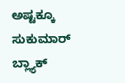ಅಷ್ಟಕ್ಕೂ ಸುಕುಮಾರ್ ಬ್ಲ್ಯಾಕ್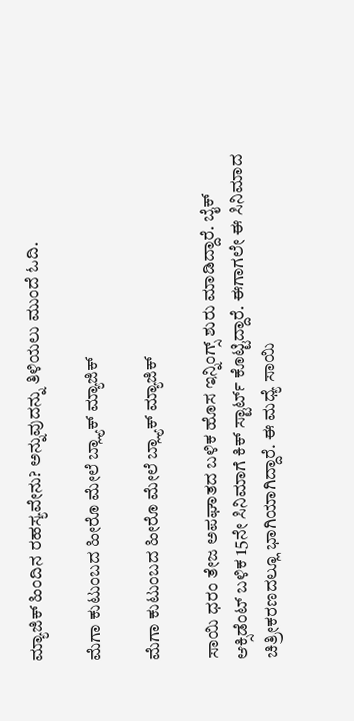ಮ್ಯಾಜಿಕ್ ಹಿಂದಿನ ರಹಸ್ಯವೇನು? ಅನ್ನುವುದನ್ನು ತಿಳಿಯಲು ಮುಂದೆ ಓದಿ.

ಮೆಗಾ ಕುಟುಂಬದ ಹೀರೊ ಮೇಲೆ ಬ್ಲ್ಯಾಕ್ ಮ್ಯಾಜಿಕ್

ಮೆಗಾ ಕುಟುಂಬದ ಹೀರೊ ಮೇಲೆ ಬ್ಲ್ಯಾಕ್ ಮ್ಯಾಜಿಕ್

ಸಾಯಿ ಧರಂ ತೇಜ ಅಪಘಾತದ ಬಳಿಕ ಹೊಸ ಇನ್ನಿಂಗ್ಸ್ ಶುರು ಮಾಡಿದ್ದಾರೆ. ಬೈಕ್ ಆಕ್ಸಿಡೆಂಟ್ ಬಳಿಕ 15ನೇ ಸಿನಿಮಾಗೆ ಕಿಕ್ ಸ್ಟಾರ್ಟ್ ಕೊಟ್ಟಿದ್ದಾರೆ. ಈಗಾಗಲೇ ಈ ಸಿನಿಮಾದ ಚಿತ್ರೀಕರಣದಲ್ಲೂ ಭಾಗಿಯಾಗಿದ್ದಾರೆ. ಈ ಮಧ್ಯೆ ಸಾಯಿ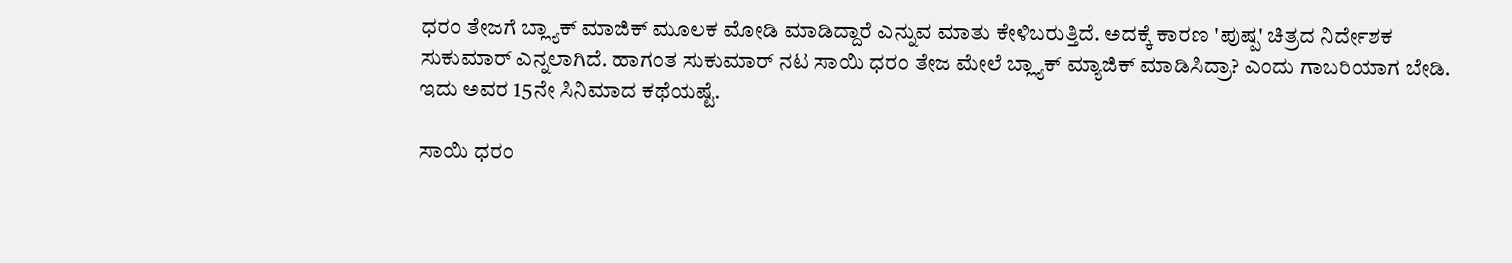ಧರಂ ತೇಜಗೆ ಬ್ಲ್ಯಾಕ್ ಮಾಜಿಕ್ ಮೂಲಕ ಮೋಡಿ ಮಾಡಿದ್ದಾರೆ ಎನ್ನುವ ಮಾತು ಕೇಳಿಬರುತ್ತಿದೆ. ಅದಕ್ಕೆ ಕಾರಣ 'ಪುಷ್ಪ' ಚಿತ್ರದ ನಿರ್ದೇಶಕ ಸುಕುಮಾರ್ ಎನ್ನಲಾಗಿದೆ. ಹಾಗಂತ ಸುಕುಮಾರ್ ನಟ ಸಾಯಿ ಧರಂ ತೇಜ ಮೇಲೆ ಬ್ಲ್ಯಾಕ್ ಮ್ಯಾಜಿಕ್ ಮಾಡಿಸಿದ್ರಾ? ಎಂದು ಗಾಬರಿಯಾಗ ಬೇಡಿ. ಇದು ಅವರ 15ನೇ ಸಿನಿಮಾದ ಕಥೆಯಷ್ಟೆ.

ಸಾಯಿ ಧರಂ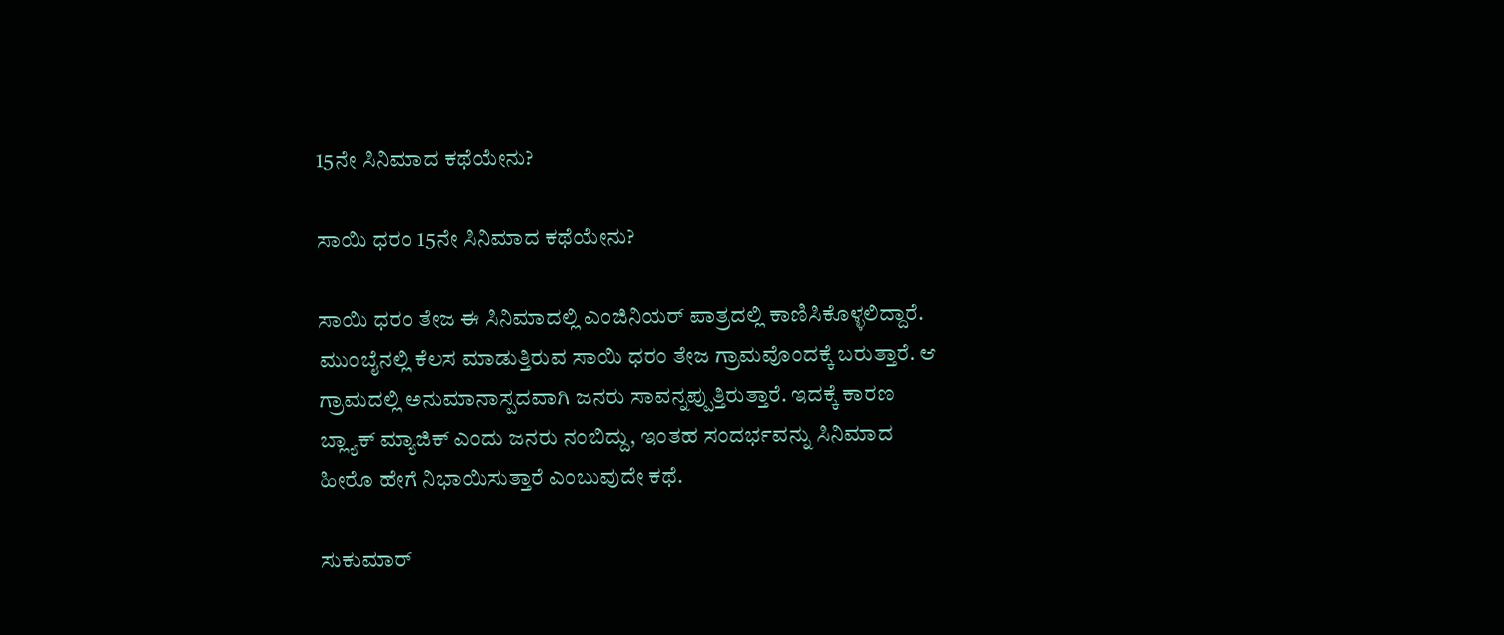15ನೇ ಸಿನಿಮಾದ ಕಥೆಯೇನು?

ಸಾಯಿ ಧರಂ 15ನೇ ಸಿನಿಮಾದ ಕಥೆಯೇನು?

ಸಾಯಿ ಧರಂ ತೇಜ ಈ ಸಿನಿಮಾದಲ್ಲಿ ಎಂಜಿನಿಯರ್ ಪಾತ್ರದಲ್ಲಿ ಕಾಣಿಸಿಕೊಳ್ಳಲಿದ್ದಾರೆ. ಮುಂಬೈನಲ್ಲಿ ಕೆಲಸ ಮಾಡುತ್ತಿರುವ ಸಾಯಿ ಧರಂ ತೇಜ ಗ್ರಾಮವೊಂದಕ್ಕೆ ಬರುತ್ತಾರೆ. ಆ ಗ್ರಾಮದಲ್ಲಿ ಅನುಮಾನಾಸ್ಪದವಾಗಿ ಜನರು ಸಾವನ್ನಪ್ಪುತ್ತಿರುತ್ತಾರೆ. ಇದಕ್ಕೆ ಕಾರಣ ಬ್ಲ್ಯಾಕ್ ಮ್ಯಾಜಿಕ್ ಎಂದು ಜನರು ನಂಬಿದ್ದು, ಇಂತಹ ಸಂದರ್ಭವನ್ನು ಸಿನಿಮಾದ ಹೀರೊ ಹೇಗೆ ನಿಭಾಯಿಸುತ್ತಾರೆ ಎಂಬುವುದೇ ಕಥೆ.

ಸುಕುಮಾರ್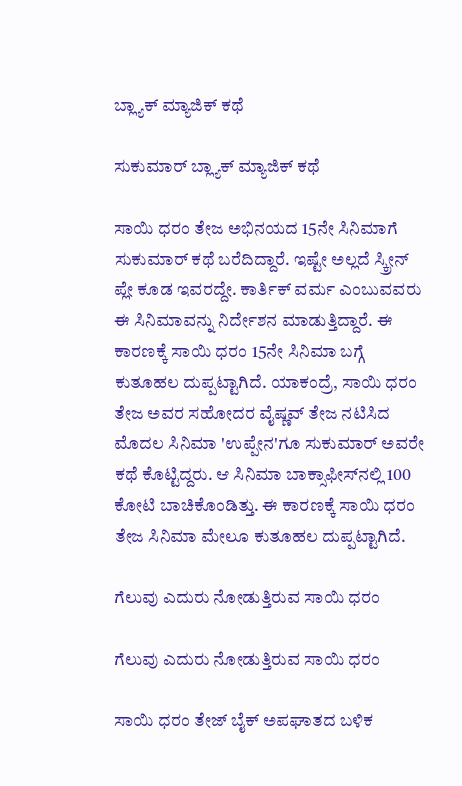ಬ್ಲ್ಯಾಕ್ ಮ್ಯಾಜಿಕ್ ಕಥೆ

ಸುಕುಮಾರ್ ಬ್ಲ್ಯಾಕ್ ಮ್ಯಾಜಿಕ್ ಕಥೆ

ಸಾಯಿ ಧರಂ ತೇಜ ಅಭಿನಯದ 15ನೇ ಸಿನಿಮಾಗೆ ಸುಕುಮಾರ್ ಕಥೆ ಬರೆದಿದ್ದಾರೆ. ಇಷ್ಟೇ ಅಲ್ಲದೆ ಸ್ಕ್ರೀನ್ ಪ್ಲೇ ಕೂಡ ಇವರದ್ದೇ. ಕಾರ್ತಿಕ್ ವರ್ಮ ಎಂಬುವವರು ಈ ಸಿನಿಮಾವನ್ನು ನಿರ್ದೇಶನ ಮಾಡುತ್ತಿದ್ದಾರೆ. ಈ ಕಾರಣಕ್ಕೆ ಸಾಯಿ ಧರಂ 15ನೇ ಸಿನಿಮಾ ಬಗ್ಗೆ ಕುತೂಹಲ ದುಪ್ಪಟ್ಟಾಗಿದೆ. ಯಾಕಂದ್ರೆ, ಸಾಯಿ ಧರಂ ತೇಜ ಅವರ ಸಹೋದರ ವೈಷ್ಣವ್ ತೇಜ ನಟಿಸಿದ ಮೊದಲ ಸಿನಿಮಾ 'ಉಪ್ಪೇನ'ಗೂ ಸುಕುಮಾರ್ ಅವರೇ ಕಥೆ ಕೊಟ್ಟಿದ್ದರು. ಆ ಸಿನಿಮಾ ಬಾಕ್ಸಾಫೀಸ್‌ನಲ್ಲಿ 100 ಕೋಟಿ ಬಾಚಿಕೊಂಡಿತ್ತು. ಈ ಕಾರಣಕ್ಕೆ ಸಾಯಿ ಧರಂ ತೇಜ ಸಿನಿಮಾ ಮೇಲೂ ಕುತೂಹಲ ದುಪ್ಪಟ್ಟಾಗಿದೆ.

ಗೆಲುವು ಎದುರು ನೋಡುತ್ತಿರುವ ಸಾಯಿ ಧರಂ

ಗೆಲುವು ಎದುರು ನೋಡುತ್ತಿರುವ ಸಾಯಿ ಧರಂ

ಸಾಯಿ ಧರಂ ತೇಜ್ ಬೈಕ್ ಅಪಘಾತದ ಬಳಿಕ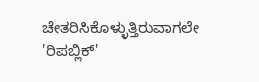ಚೇತರಿಸಿಕೊಳ್ಳುತ್ತಿರುವಾಗಲೇ 'ರಿಪಬ್ಲಿಕ್'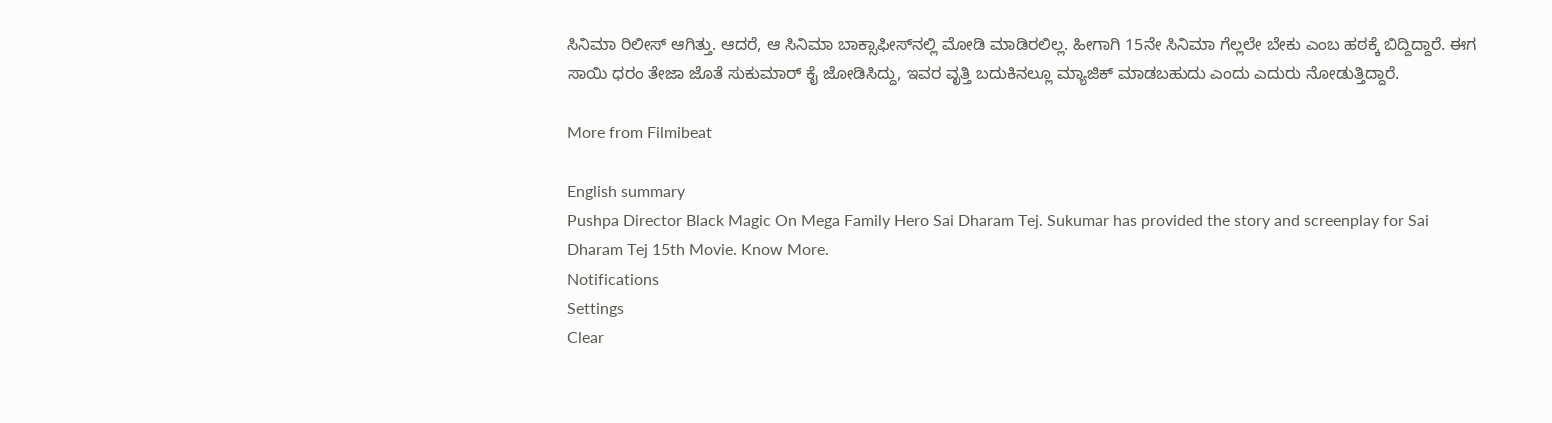ಸಿನಿಮಾ ರಿಲೀಸ್ ಆಗಿತ್ತು. ಆದರೆ, ಆ ಸಿನಿಮಾ ಬಾಕ್ಸಾಫೀಸ್‌ನಲ್ಲಿ ಮೋಡಿ ಮಾಡಿರಲಿಲ್ಲ. ಹೀಗಾಗಿ 15ನೇ ಸಿನಿಮಾ ಗೆಲ್ಲಲೇ ಬೇಕು ಎಂಬ ಹಠಕ್ಕೆ ಬಿದ್ದಿದ್ದಾರೆ. ಈಗ ಸಾಯಿ ಧರಂ ತೇಜಾ ಜೊತೆ ಸುಕುಮಾರ್ ಕೈ ಜೋಡಿಸಿದ್ದು, ಇವರ ವೃತ್ತಿ ಬದುಕಿನಲ್ಲೂ ಮ್ಯಾಜಿಕ್ ಮಾಡಬಹುದು ಎಂದು ಎದುರು ನೋಡುತ್ತಿದ್ದಾರೆ.

More from Filmibeat

English summary
Pushpa Director Black Magic On Mega Family Hero Sai Dharam Tej. Sukumar has provided the story and screenplay for Sai Dharam Tej 15th Movie. Know More.
Notifications
Settings
Clear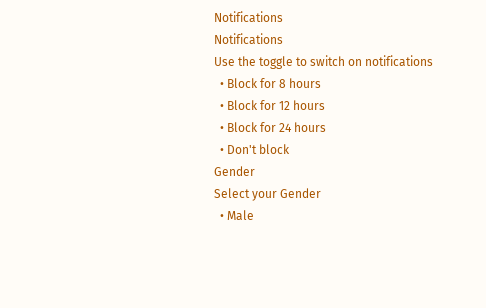Notifications
Notifications
Use the toggle to switch on notifications
  • Block for 8 hours
  • Block for 12 hours
  • Block for 24 hours
  • Don't block
Gender
Select your Gender
  • Male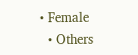• Female
  • Others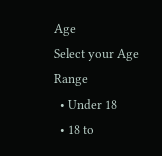Age
Select your Age Range
  • Under 18
  • 18 to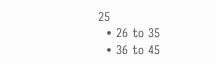25
  • 26 to 35
  • 36 to 45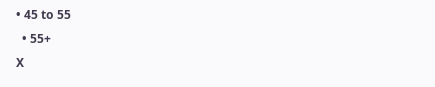• 45 to 55
  • 55+
X